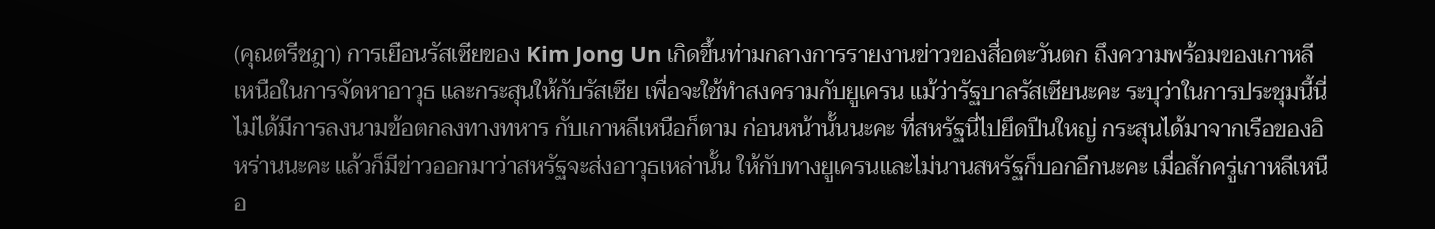(คุณตรีชฎา) การเยือนรัสเซียของ Kim Jong Un เกิดขึ้นท่ามกลางการรายงานข่าวของสื่อตะวันตก ถึงความพร้อมของเกาหลีเหนือในการจัดหาอาวุธ และกระสุนให้กับรัสเซีย เพื่อจะใช้ทำสงครามกับยูเครน แม้ว่ารัฐบาลรัสเซียนะคะ ระบุว่าในการประชุมนี้นี่ ไม่ได้มีการลงนามข้อตกลงทางทหาร กับเกาหลีเหนือก็ตาม ก่อนหน้านั้นนะคะ ที่สหรัฐนี่ไปยึดปืนใหญ่ กระสุนได้มาจากเรือของอิหร่านนะคะ แล้วก็มีข่าวออกมาว่าสหรัฐจะส่งอาวุธเหล่านั้น ให้กับทางยูเครนและไม่นานสหรัฐก็บอกอีกนะคะ เมื่อสักครู่เกาหลีเหนือ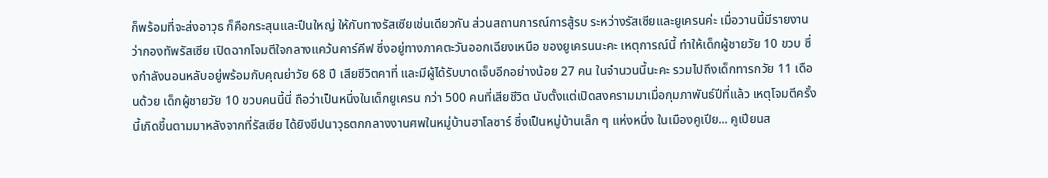ก็พร้อมที่จะส่งอาวุธ ก็คือกระสุนและปืนใหญ่ ให้กับทางรัสเซียเช่นเดียวกัน ส่วนสถานการณ์การสู้รบ ระหว่างรัสเซียและยูเครนค่ะ เมื่อวานนี้มีรายงานว่ากองทัพรัสเซีย เปิดฉากโจมตีใจกลางแคว้นคาร์คีฟ ซึ่งอยู่ทางภาคตะวันออกเฉียงเหนือ ของยูเครนนะคะ เหตุการณ์นี้ ทำให้เด็กผู้ชายวัย 10 ขวบ ซึ่งกำลังนอนหลับอยู่พร้อมกับคุณย่าวัย 68 ปี เสียชีวิตคาที่ และมีผู้ได้รับบาดเจ็บอีกอย่างน้อย 27 คน ในจำนวนนี้นะคะ รวมไปถึงเด็กทารกวัย 11 เดือนด้วย เด็กผู้ชายวัย 10 ขวบคนนี้นี่ ถือว่าเป็นหนึ่งในเด็กยูเครน กว่า 500 คนที่เสียชีวิต นับตั้งแต่เปิดสงครามมาเมื่อกุมภาพันธ์ปีที่แล้ว เหตุโจมตีครั้งนี้เกิดขึ้นตามมาหลังจากที่รัสเซีย ได้ยิงขีปนาวุธตกกลางงานศพในหมู่บ้านฮาโลซาร์ ซึ่งเป็นหมู่บ้านเล็ก ๆ แห่งหนึ่ง ในเมืองคูเปีย... คูเปียนส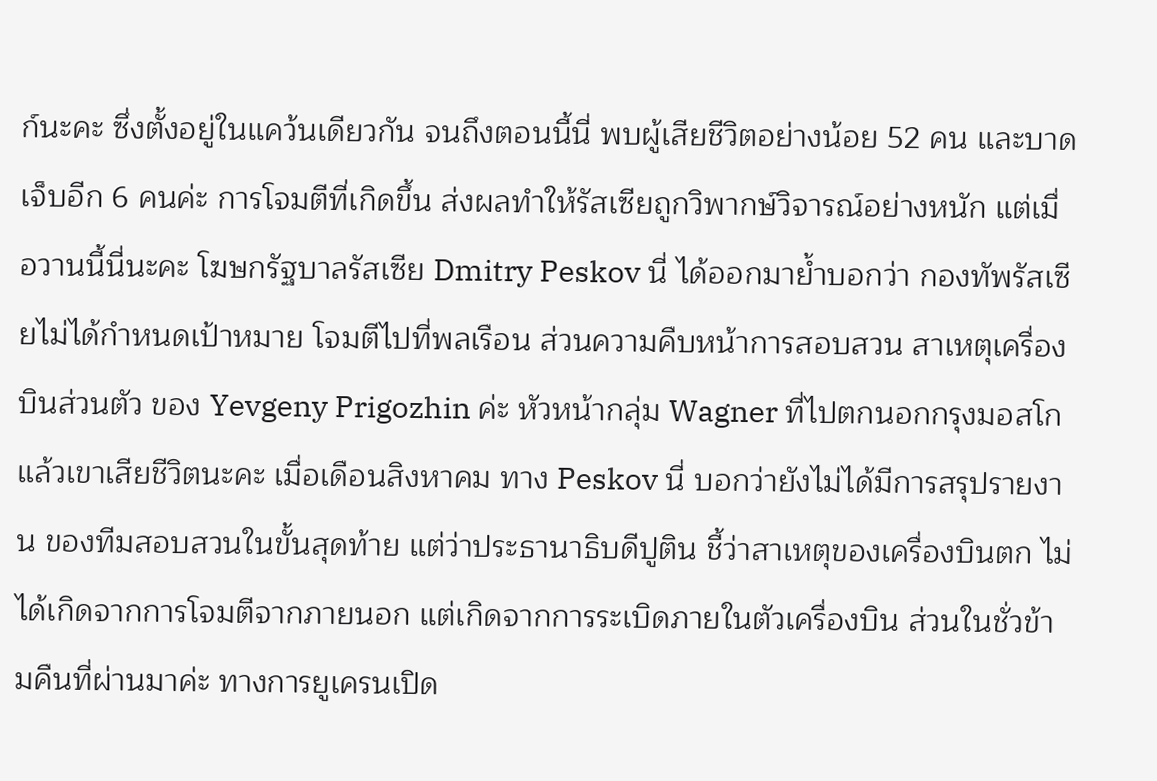ก์นะคะ ซึ่งตั้งอยู่ในแคว้นเดียวกัน จนถึงตอนนี้นี่ พบผู้เสียชีวิตอย่างน้อย 52 คน และบาดเจ็บอีก 6 คนค่ะ การโจมตีที่เกิดขึ้น ส่งผลทำให้รัสเซียถูกวิพากษ์วิจารณ์อย่างหนัก แต่เมื่อวานนี้นี่นะคะ โฆษกรัฐบาลรัสเซีย Dmitry Peskov นี่ ได้ออกมาย้ำบอกว่า กองทัพรัสเซียไม่ได้กำหนดเป้าหมาย โจมตีไปที่พลเรือน ส่วนความคืบหน้าการสอบสวน สาเหตุเครื่องบินส่วนตัว ของ Yevgeny Prigozhin ค่ะ หัวหน้ากลุ่ม Wagner ที่ไปตกนอกกรุงมอสโก แล้วเขาเสียชีวิตนะคะ เมื่อเดือนสิงหาคม ทาง Peskov นี่ บอกว่ายังไม่ได้มีการสรุปรายงาน ของทีมสอบสวนในขั้นสุดท้าย แต่ว่าประธานาธิบดีปูติน ชี้ว่าสาเหตุของเครื่องบินตก ไม่ได้เกิดจากการโจมตีจากภายนอก แต่เกิดจากการระเบิดภายในตัวเครื่องบิน ส่วนในชั่วข้ามคืนที่ผ่านมาค่ะ ทางการยูเครนเปิด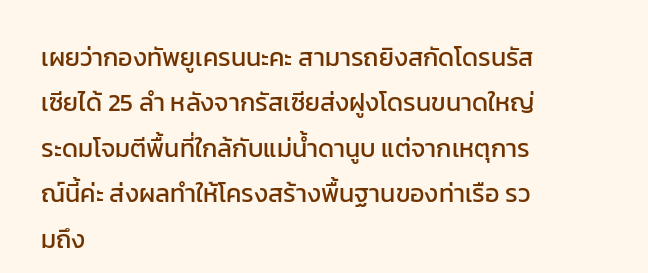เผยว่ากองทัพยูเครนนะคะ สามารถยิงสกัดโดรนรัสเซียได้ 25 ลำ หลังจากรัสเซียส่งฝูงโดรนขนาดใหญ่ ระดมโจมตีพื้นที่ใกล้กับแม่น้ำดานูบ แต่จากเหตุการณ์นี้ค่ะ ส่งผลทำให้โครงสร้างพื้นฐานของท่าเรือ รวมถึง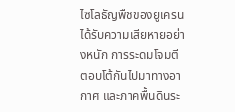ไซโลธัญพืชของยูเครน ได้รับความเสียหายอย่างหนัก การระดมโจมตีตอบโต้กันไปมาทางอากาศ และภาคพื้นดินระ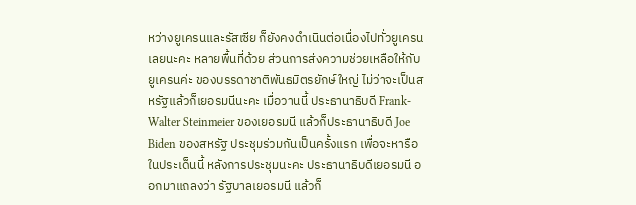หว่างยูเครนและรัสเซีย ก็ยังคงดำเนินต่อเนื่องไปทั่วยูเครนเลยนะคะ หลายพื้นที่ด้วย ส่วนการส่งความช่วยเหลือให้กับยูเครนค่ะ ของบรรดาชาติพันธมิตรยักษ์ใหญ่ ไม่ว่าจะเป็นสหรัฐแล้วก็เยอรมนีนะคะ เมื่อวานนี้ ประธานาธิบดี Frank-Walter Steinmeier ของเยอรมนี แล้วก็ประธานาธิบดี Joe Biden ของสหรัฐ ประชุมร่วมกันเป็นครั้งแรก เพื่อจะหารือในประเด็นนี้ หลังการประชุมนะคะ ประธานาธิบดีเยอรมนี ออกมาแถลงว่า รัฐบาลเยอรมนี แล้วก็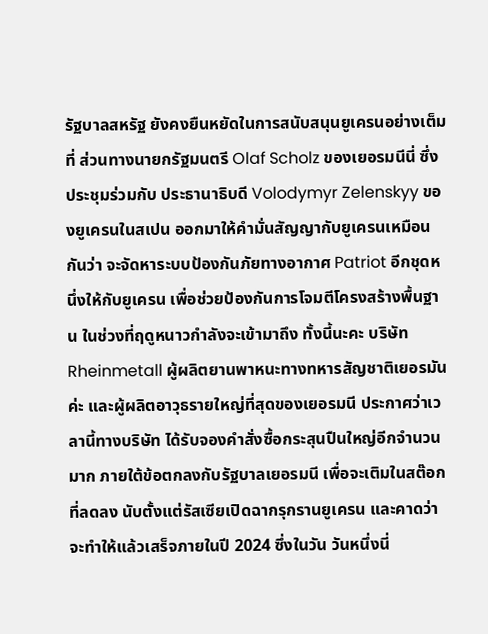รัฐบาลสหรัฐ ยังคงยืนหยัดในการสนับสนุนยูเครนอย่างเต็มที่ ส่วนทางนายกรัฐมนตรี Olaf Scholz ของเยอรมนีนี่ ซึ่งประชุมร่วมกับ ประธานาธิบดี Volodymyr Zelenskyy ของยูเครนในสเปน ออกมาให้คำมั่นสัญญากับยูเครนเหมือนกันว่า จะจัดหาระบบป้องกันภัยทางอากาศ Patriot อีกชุดหนึ่งให้กับยูเครน เพื่อช่วยป้องกันการโจมตีโครงสร้างพื้นฐาน ในช่วงที่ฤดูหนาวกำลังจะเข้ามาถึง ทั้งนี้นะคะ บริษัท Rheinmetall ผู้ผลิตยานพาหนะทางทหารสัญชาติเยอรมันค่ะ และผู้ผลิตอาวุธรายใหญ่ที่สุดของเยอรมนี ประกาศว่าเวลานี้ทางบริษัท ได้รับจองคำสั่งซื้อกระสุนปืนใหญ่อีกจำนวนมาก ภายใต้ข้อตกลงกับรัฐบาลเยอรมนี เพื่อจะเติมในสต๊อกที่ลดลง นับตั้งแต่รัสเซียเปิดฉากรุกรานยูเครน และคาดว่าจะทำให้แล้วเสร็จภายในปี 2024 ซึ่งในวัน วันหนึ่งนี่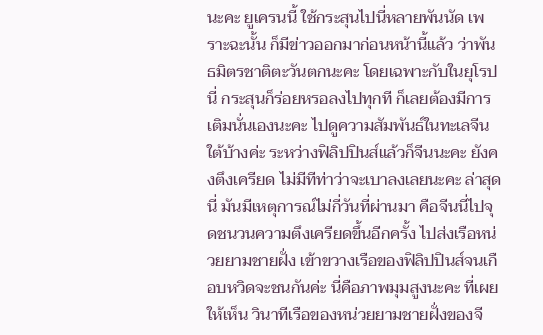นะคะ ยูเครนนี้ ใช้กระสุนไปนี่หลายพันนัด เพราะฉะนั้น ก็มีข่าวออกมาก่อนหน้านี้แล้ว ว่าพันธมิตรชาติตะวันตกนะคะ โดยเฉพาะกับในยุโรปนี่ กระสุนก็ร่อยหรอลงไปทุกที ก็เลยต้องมีการเติมนั่นเองนะคะ ไปดูความสัมพันธ์ในทะเลจีนใต้บ้างค่ะ ระหว่างฟิลิปปินส์แล้วก็จีนนะคะ ยังคงตึงเครียด ไม่มีทีท่าว่าจะเบาลงเลยนะคะ ล่าสุดนี่ มันมีเหตุการณ์ไม่กี่วันที่ผ่านมา คือจีนนี่ไปจุดชนวนความตึงเครียดขึ้นอีกครั้ง ไปส่งเรือหน่วยยามชายฝั่ง เข้าขวางเรือของฟิลิปปินส์จนเกือบหวิดจะชนกันค่ะ นี่คือภาพมุมสูงนะคะ ที่เผยให้เห็น วินาทีเรือของหน่วยยามชายฝั่งของจี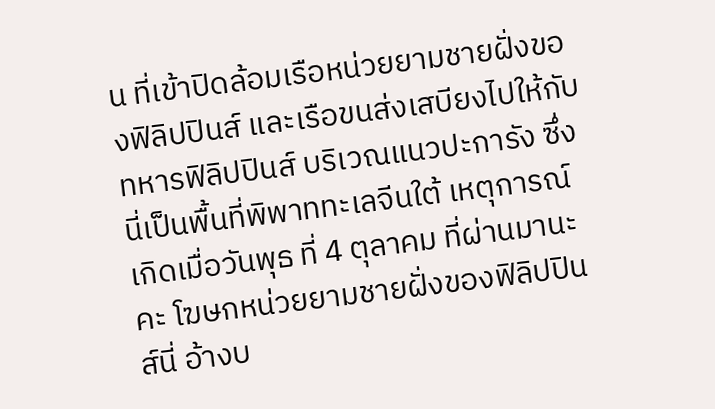น ที่เข้าปิดล้อมเรือหน่วยยามชายฝั่งของฟิลิปปินส์ และเรือขนส่งเสบียงไปให้กับทหารฟิลิปปินส์ บริเวณแนวปะการัง ซึ่งนี่เป็นพื้นที่พิพาททะเลจีนใต้ เหตุการณ์เกิดเมื่อวันพุธ ที่ 4 ตุลาคม ที่ผ่านมานะคะ โฆษกหน่วยยามชายฝั่งของฟิลิปปินส์นี่ อ้างบ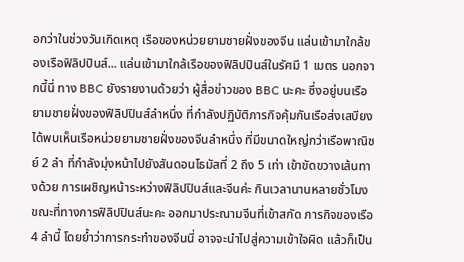อกว่าในช่วงวันเกิดเหตุ เรือของหน่วยยามชายฝั่งของจีน แล่นเข้ามาใกล้ของเรือฟิลิปปินส์... แล่นเข้ามาใกล้เรือของฟิลิปปินส์ในรัศมี 1 เมตร นอกจากนี้นี่ ทาง BBC ยังรายงานด้วยว่า ผู้สื่อข่าวของ BBC นะคะ ซึ่งอยู่บนเรือยามชายฝั่งของฟิลิปปินส์ลำหนึ่ง ที่กำลังปฏิบัติภารกิจคุ้มกันเรือส่งเสบียง ได้พบเห็นเรือหน่วยยามชายฝั่งของจีนลำหนึ่ง ที่มีขนาดใหญ่กว่าเรือพาณิชย์ 2 ลำ ที่กำลังมุ่งหน้าไปยังสันดอนโธมัสที่ 2 ถึง 5 เท่า เข้าขัดขวางเส้นทางด้วย การเผชิญหน้าระหว่างฟิลิปปินส์และจีนค่ะ กินเวลานานหลายชั่วโมง ขณะที่ทางการฟิลิปปินส์นะคะ ออกมาประณามจีนที่เข้าสกัด ภารกิจของเรือ 4 ลำนี้ โดยย้ำว่าการกระทำของจีนนี่ อาจจะนำไปสู่ความเข้าใจผิด แล้วก็เป็น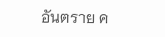อันตราย ค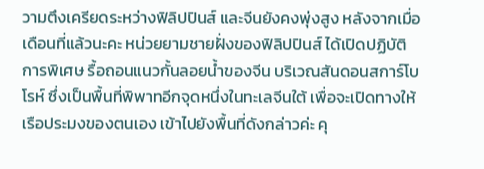วามตึงเครียดระหว่างฟิลิปปินส์ และจีนยังคงพุ่งสูง หลังจากเมื่อเดือนที่แล้วนะคะ หน่วยยามชายฝั่งของฟิลิปปินส์ ได้เปิดปฏิบัติการพิเศษ รื้อถอนแนวกั้นลอยน้ำของจีน บริเวณสันดอนสการ์โบโรห์ ซึ่งเป็นพื้นที่พิพาทอีกจุดหนึ่งในทะเลจีนใต้ เพื่อจะเปิดทางให้เรือประมงของตนเอง เข้าไปยังพื้นที่ดังกล่าวค่ะ คุ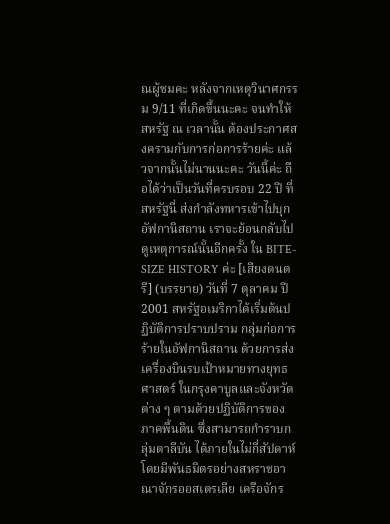ณผู้ชมคะ หลังจากเหตุวินาศกรรม 9/11 ที่เกิดขึ้นนะคะ จนทำให้สหรัฐ ณ เวลานั้น ต้องประกาศสงครามกับการก่อการร้ายค่ะ แล้วจากนั้นไม่นานนะคะ วันนี้ค่ะ ถือได้ว่าเป็นวันที่ครบรอบ 22 ปี ที่สหรัฐนี่ ส่งกำลังทหารเข้าไปบุกอัฟกานิสถาน เราจะย้อนกลับไปดูเหตุการณ์นั้นอีกครั้ง ใน BITE-SIZE HISTORY ค่ะ [เสียงดนตรี] (บรรยาย) วันที่ 7 ตุลาคม ปี 2001 สหรัฐอเมริกาได้เริ่มต้นปฏิบัติการปราบปราม กลุ่มก่อการร้ายในอัฟกานิสถาน ด้วยการส่งเครื่องบินรบเป้าหมายทางยุทธศาสตร์ ในกรุงคาบูลและจังหวัดต่าง ๆ ตามด้วยปฏิบัติการของภาคพื้นดิน ซึ่งสามารถกำราบกลุ่มตาลีบัน ได้ภายในไม่กี่สัปดาห์ โดยมีพันธมิตรอย่างสหราชอาณาจักรออสเตรเลีย เครือจักร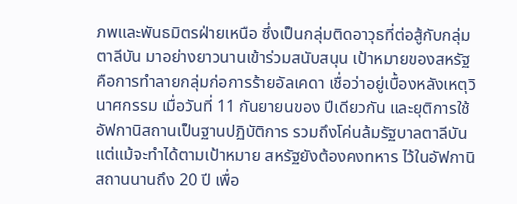ภพและพันธมิตรฝ่ายเหนือ ซึ่งเป็นกลุ่มติดอาวุธที่ต่อสู้กับกลุ่มตาลีบัน มาอย่างยาวนานเข้าร่วมสนับสนุน เป้าหมายของสหรัฐ คือการทำลายกลุ่มก่อการร้ายอัลเคดา เชื่อว่าอยู่เบื้องหลังเหตุวินาศกรรม เมื่อวันที่ 11 กันยายนของ ปีเดียวกัน และยุติการใช้อัฟกานิสถานเป็นฐานปฏิบัติการ รวมถึงโค่นล้มรัฐบาลตาลีบัน แต่แม้จะทำได้ตามเป้าหมาย สหรัฐยังต้องคงทหาร ไว้ในอัฟกานิสถานนานถึง 20 ปี เพื่อ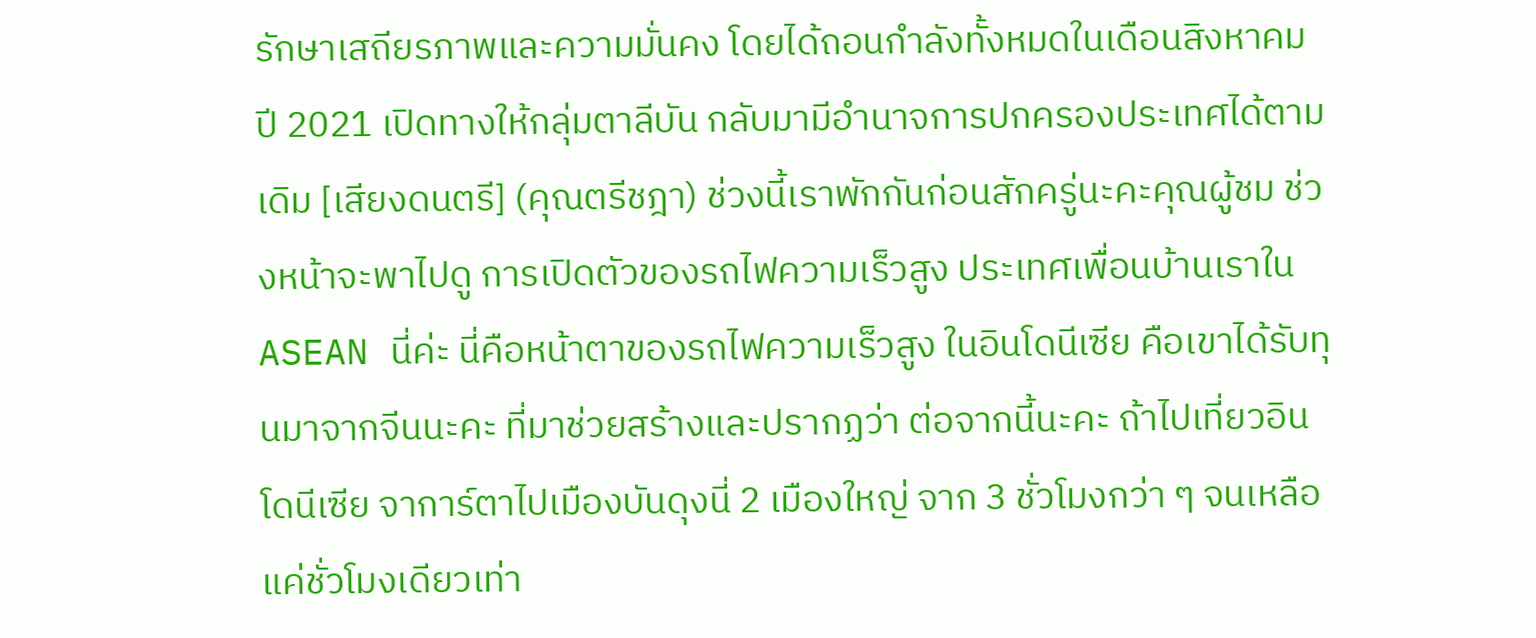รักษาเสถียรภาพและความมั่นคง โดยได้ถอนกำลังทั้งหมดในเดือนสิงหาคม ปี 2021 เปิดทางให้กลุ่มตาลีบัน กลับมามีอำนาจการปกครองประเทศได้ตามเดิม [เสียงดนตรี] (คุณตรีชฎา) ช่วงนี้เราพักกันก่อนสักครู่นะคะคุณผู้ชม ช่วงหน้าจะพาไปดู การเปิดตัวของรถไฟความเร็วสูง ประเทศเพื่อนบ้านเราใน ASEAN นี่ค่ะ นี่คือหน้าตาของรถไฟความเร็วสูง ในอินโดนีเซีย คือเขาได้รับทุนมาจากจีนนะคะ ที่มาช่วยสร้างและปรากฏว่า ต่อจากนี้นะคะ ถ้าไปเที่ยวอินโดนีเซีย จาการ์ตาไปเมืองบันดุงนี่ 2 เมืองใหญ่ จาก 3 ชั่วโมงกว่า ๆ จนเหลือแค่ชั่วโมงเดียวเท่า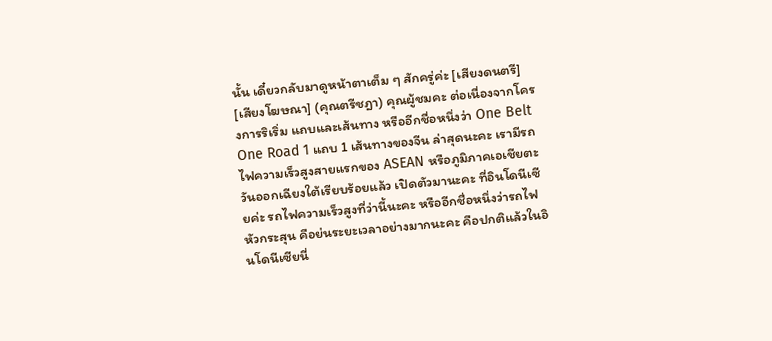นั้น เดี๋ยวกลับมาดูหน้าตาเต็ม ๆ สักครู่ค่ะ [เสียงดนตรี] [เสียงโฆษณา] (คุณตรีชฎา) คุณผู้ชมคะ ต่อเนื่องจากโครงการริเริ่ม แถบและเส้นทาง หรืออีกชื่อหนึ่งว่า One Belt One Road 1 แถบ 1 เส้นทางของจีน ล่าสุดนะคะ เรามีรถไฟความเร็วสูงสายแรกของ ASEAN หรือภูมิภาคเอเชียตะวันออกเฉียงใต้เรียบร้อยแล้ว เปิดตัวมานะคะ ที่อินโดนีเซียค่ะ รถไฟความเร็วสูงที่ว่านี้นะคะ หรืออีกชื่อหนึ่งว่ารถไฟหัวกระสุน คือย่นระยะเวลาอย่างมากนะคะ คือปกติแล้วในอินโดนีเซียนี่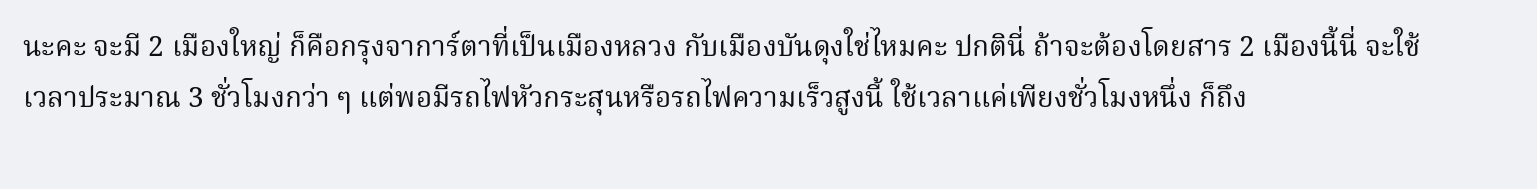นะคะ จะมี 2 เมืองใหญ่ ก็คือกรุงจาการ์ตาที่เป็นเมืองหลวง กับเมืองบันดุงใช่ไหมคะ ปกตินี่ ถ้าจะต้องโดยสาร 2 เมืองนี้นี่ จะใช้เวลาประมาณ 3 ชั่วโมงกว่า ๆ แต่พอมีรถไฟหัวกระสุนหรือรถไฟความเร็วสูงนี้ ใช้เวลาแค่เพียงชั่วโมงหนึ่ง ก็ถึง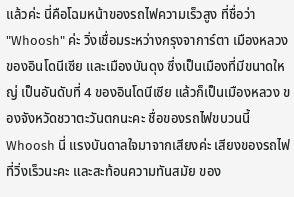แล้วค่ะ นี่คือโฉมหน้าของรถไฟความเร็วสูง ที่ชื่อว่า "Whoosh" ค่ะ วิ่งเชื่อมระหว่างกรุงจาการ์ตา เมืองหลวงของอินโดนีเซีย และเมืองบันดุง ซึ่งเป็นเมืองที่มีขนาดใหญ่ เป็นอันดับที่ 4 ของอินโดนีเซีย แล้วก็เป็นเมืองหลวง ของจังหวัดชวาตะวันตกนะคะ ชื่อของรถไฟขบวนนี้ Whoosh นี่ แรงบันดาลใจมาจากเสียงค่ะ เสียงของรถไฟที่วิ่งเร็วนะคะ และสะท้อนความทันสมัย ของ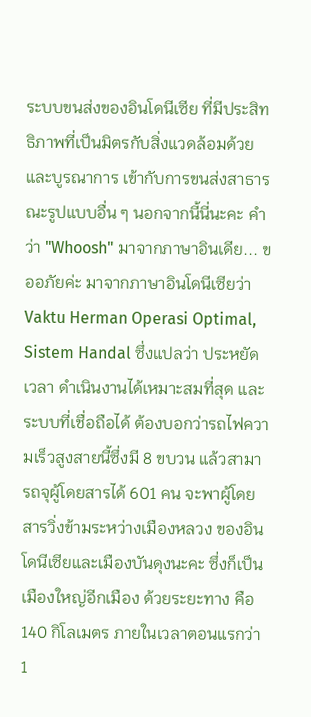ระบบขนส่งของอินโดนีเซีย ที่มีประสิทธิภาพที่เป็นมิตรกับสิ่งแวดล้อมด้วย และบูรณาการ เข้ากับการขนส่งสาธารณะรูปแบบอื่น ๆ นอกจากนี้นี่นะคะ คำว่า "Whoosh" มาจากภาษาอินเดีย... ขออภัยค่ะ มาจากภาษาอินโดนีเซียว่า Vaktu Herman Operasi Optimal, Sistem Handal ซึ่งแปลว่า ประหยัดเวลา ดำเนินงานได้เหมาะสมที่สุด และระบบที่เชื่อถือได้ ต้องบอกว่ารถไฟความเร็วสูงสายนี้ซึ่งมี 8 ขบวน แล้วสามารถจุผู้โดยสารได้ 601 คน จะพาผู้โดยสารวิ่งข้ามระหว่างเมืองหลวง ของอินโดนีเซียและเมืองบันดุงนะคะ ซึ่งก็เป็นเมืองใหญ่อีกเมือง ด้วยระยะทาง คือ 140 กิโลเมตร ภายในเวลาตอนแรกว่า 1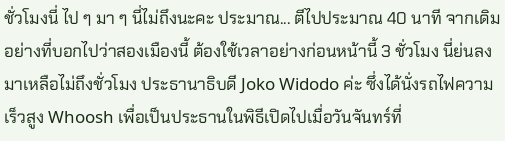ชั่วโมงนี่ ไป ๆ มา ๆ นี่ไม่ถึงนะคะ ประมาณ... ตีไปประมาณ 40 นาที จากเดิมอย่างที่บอกไปว่าสองเมืองนี้ ต้องใช้เวลาอย่างก่อนหน้านี้ 3 ชั่วโมง นี่ย่นลงมาเหลือไม่ถึงชั่วโมง ประธานาธิบดี Joko Widodo ค่ะ ซึ่งได้นั่งรถไฟความเร็วสูง Whoosh เพื่อเป็นประธานในพิธีเปิดไปเมื่อวันจันทร์ที่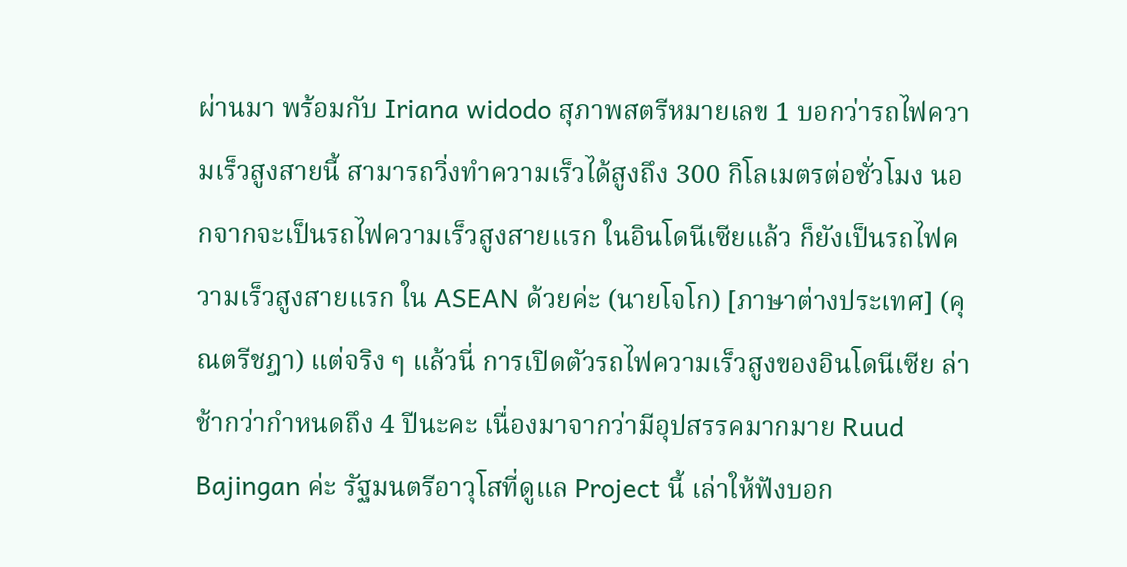ผ่านมา พร้อมกับ Iriana widodo สุภาพสตรีหมายเลข 1 บอกว่ารถไฟความเร็วสูงสายนี้ สามารถวิ่งทำความเร็วได้สูงถึง 300 กิโลเมตรต่อชั่วโมง นอกจากจะเป็นรถไฟความเร็วสูงสายแรก ในอินโดนีเซียแล้ว ก็ยังเป็นรถไฟความเร็วสูงสายแรก ใน ASEAN ด้วยค่ะ (นายโจโก) [ภาษาต่างประเทศ] (คุณตรีชฎา) แต่จริง ๆ แล้วนี่ การเปิดตัวรถไฟความเร็วสูงของอินโดนีเซีย ล่าช้ากว่ากำหนดถึง 4 ปีนะคะ เนื่องมาจากว่ามีอุปสรรคมากมาย Ruud Bajingan ค่ะ รัฐมนตรีอาวุโสที่ดูแล Project นี้ เล่าให้ฟังบอก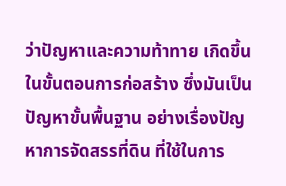ว่าปัญหาและความท้าทาย เกิดขึ้นในขั้นตอนการก่อสร้าง ซึ่งมันเป็นปัญหาขั้นพื้นฐาน อย่างเรื่องปัญหาการจัดสรรที่ดิน ที่ใช้ในการ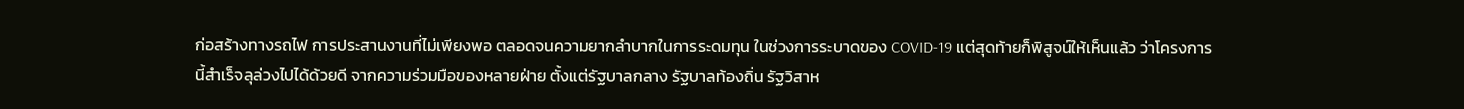ก่อสร้างทางรถไฟ การประสานงานที่ไม่เพียงพอ ตลอดจนความยากลำบากในการระดมทุน ในช่วงการระบาดของ COVID-19 แต่สุดท้ายก็พิสูจน์ให้เห็นแล้ว ว่าโครงการนี้สำเร็จลุล่วงไปได้ด้วยดี จากความร่วมมือของหลายฝ่าย ตั้งแต่รัฐบาลกลาง รัฐบาลท้องถิ่น รัฐวิสาห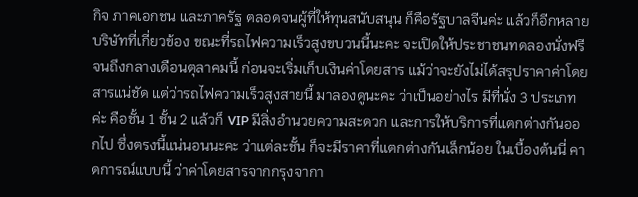กิจ ภาคเอกชน และภาครัฐ ตลอดจนผู้ที่ให้ทุนสนับสนุน ก็คือรัฐบาลจีนค่ะ แล้วก็อีกหลายบริษัทที่เกี่ยวข้อง ขณะที่รถไฟความเร็วสูงขบวนนี้นะคะ จะเปิดให้ประชาชนทดลองนั่งฟรี จนถึงกลางเดือนตุลาคมนี้ ก่อนจะเริ่มเก็บเงินค่าโดยสาร แม้ว่าจะยังไม่ได้สรุปราคาค่าโดยสารแน่ชัด แต่ว่ารถไฟความเร็วสูงสายนี้ มาลองดูนะคะ ว่าเป็นอย่างไร มีที่นั่ง 3 ประเภทค่ะ คือชั้น 1 ชั้น 2 แล้วก็ VIP มีสิ่งอำนวยความสะดวก และการให้บริการที่แตกต่างกันออกไป ซึ่งตรงนี้แน่นอนนะคะ ว่าแต่ละชั้น ก็จะมีราคาที่แตกต่างกันเล็กน้อย ในเบื้องต้นนี่ คาดการณ์แบบนี้ ว่าค่าโดยสารจากกรุงจากา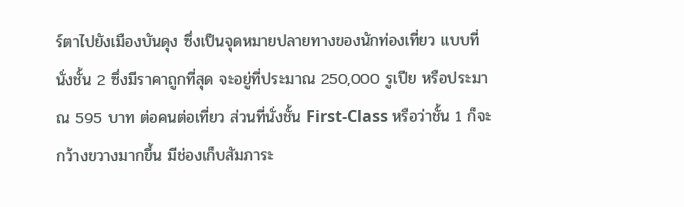ร์ตาไปยังเมืองบันดุง ซึ่งเป็นจุดหมายปลายทางของนักท่องเที่ยว แบบที่นั่งชั้น 2 ซึ่งมีราคาถูกที่สุด จะอยู่ที่ประมาณ 250,000 รูเปีย หรือประมาณ 595 บาท ต่อคนต่อเที่ยว ส่วนที่นั่งชั้น First-Class หรือว่าชั้น 1 ก็จะกว้างขวางมากขึ้น มีช่องเก็บสัมภาระ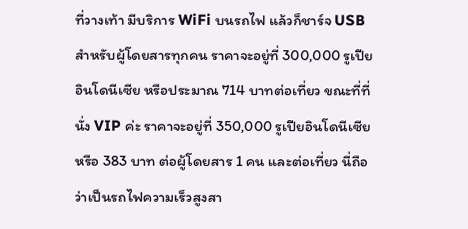ที่วางเท้า มีบริการ WiFi บนรถไฟ แล้วก็ชาร์จ USB สำหรับผู้โดยสารทุกคน ราคาจะอยู่ที่ 300,000 รูเปียอินโดนีเซีย หรือประมาณ 714 บาทต่อเที่ยว ขณะที่ที่นั่ง VIP ค่ะ ราคาจะอยู่ที่ 350,000 รูเปียอินโดนีเซีย หรือ 383 บาท ต่อผู้โดยสาร 1 คน และต่อเที่ยว นี่ถือว่าเป็นรถไฟความเร็วสูงสา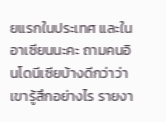ยแรกในประเทศ และในอาเซียนนะคะ ถามคนอินโดนีเซียบ้างดีกว่าว่าเขารู้สึกอย่างไร รายงา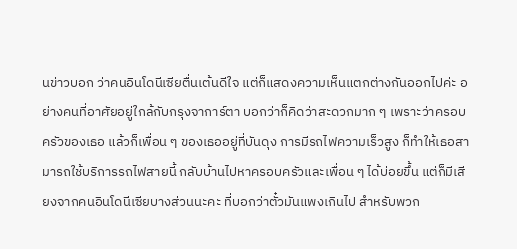นข่าวบอก ว่าคนอินโดนีเซียตื่นเต้นดีใจ แต่ก็แสดงความเห็นแตกต่างกันออกไปค่ะ อย่างคนที่อาศัยอยู่ใกล้กับกรุงจาการ์ตา บอกว่าก็คิดว่าสะดวกมาก ๆ เพราะว่าครอบครัวของเธอ แล้วก็เพื่อน ๆ ของเธออยู่ที่บันดุง การมีรถไฟความเร็วสูง ก็ทำให้เธอสามารถใช้บริการรถไฟสายนี้ กลับบ้านไปหาครอบครัวและเพื่อน ๆ ได้บ่อยขึ้น แต่ก็มีเสียงจากคนอินโดนีเซียบางส่วนนะคะ ที่บอกว่าตั๋วมันแพงเกินไป สำหรับพวก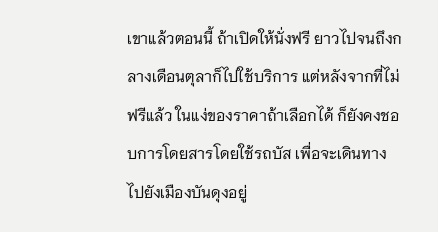เขาแล้วตอนนี้ ถ้าเปิดให้นั่งฟรี ยาวไปจนถึงกลางเดือนตุลาก็ไปใช้บริการ แต่หลังจากที่ไม่ฟรีแล้ว ในแง่ของราคาถ้าเลือกได้ ก็ยังคงชอบการโดยสารโดยใช้รถบัส เพื่อจะเดินทางไปยังเมืองบันดุงอยู่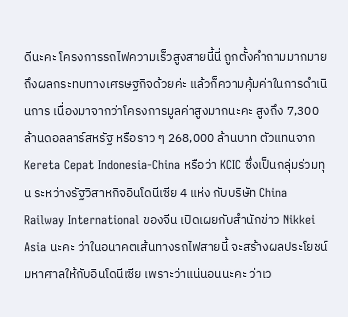ดีนะคะ โครงการรถไฟความเร็วสูงสายนี้นี่ ถูกตั้งคำถามมากมาย ถึงผลกระทบทางเศรษฐกิจด้วยค่ะ แล้วก็ความคุ้มค่าในการดำเนินการ เนื่องมาจากว่าโครงการมูลค่าสูงมากนะคะ สูงถึง 7,300 ล้านดอลลาร์สหรัฐ หรือราว ๆ 268,000 ล้านบาท ตัวแทนจาก Kereta Cepat Indonesia-China หรือว่า KCIC ซึ่งเป็นกลุ่มร่วมทุน ระหว่างรัฐวิสาหกิจอินโดนีเซีย 4 แห่ง กับบริษัท China Railway International ของจีน เปิดเผยกับสำนักข่าว Nikkei Asia นะคะ ว่าในอนาคตเส้นทางรถไฟสายนี้ จะสร้างผลประโยชน์มหาศาลให้กับอินโดนีเซีย เพราะว่าแน่นอนนะคะ ว่าเว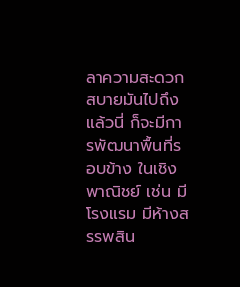ลาความสะดวกสบายมันไปถึงแล้วนี่ ก็จะมีการพัฒนาพื้นที่รอบข้าง ในเชิงพาณิชย์ เช่น มีโรงแรม มีห้างสรรพสิน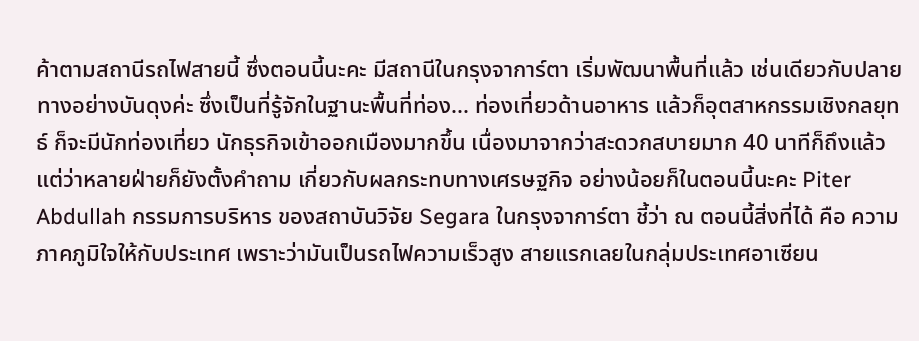ค้าตามสถานีรถไฟสายนี้ ซึ่งตอนนี้นะคะ มีสถานีในกรุงจาการ์ตา เริ่มพัฒนาพื้นที่แล้ว เช่นเดียวกับปลายทางอย่างบันดุงค่ะ ซึ่งเป็นที่รู้จักในฐานะพื้นที่ท่อง... ท่องเที่ยวด้านอาหาร แล้วก็อุตสาหกรรมเชิงกลยุทธ์ ก็จะมีนักท่องเที่ยว นักธุรกิจเข้าออกเมืองมากขึ้น เนื่องมาจากว่าสะดวกสบายมาก 40 นาทีก็ถึงแล้ว แต่ว่าหลายฝ่ายก็ยังตั้งคำถาม เกี่ยวกับผลกระทบทางเศรษฐกิจ อย่างน้อยก็ในตอนนี้นะคะ Piter Abdullah กรรมการบริหาร ของสถาบันวิจัย Segara ในกรุงจาการ์ตา ชี้ว่า ณ ตอนนี้สิ่งที่ได้ คือ ความภาคภูมิใจให้กับประเทศ เพราะว่ามันเป็นรถไฟความเร็วสูง สายแรกเลยในกลุ่มประเทศอาเซียน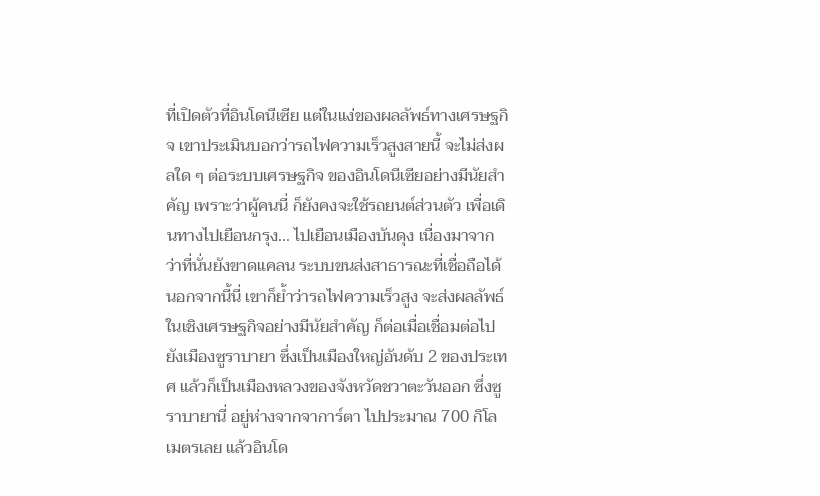ที่เปิดตัวที่อินโดนีเซีย แต่ในแง่ของผลลัพธ์ทางเศรษฐกิจ เขาประเมินบอกว่ารถไฟความเร็วสูงสายนี้ จะไม่ส่งผลใด ๆ ต่อระบบเศรษฐกิจ ของอินโดนีเซียอย่างมีนัยสำคัญ เพราะว่าผู้คนนี่ ก็ยังคงจะใช้รถยนต์ส่วนตัว เพื่อเดินทางไปเยือนกรุง... ไปเยือนเมืองบันดุง เนื่องมาจากว่าที่นั่นยังขาดแคลน ระบบขนส่งสาธารณะที่เชื่อถือได้ นอกจากนี้นี่ เขาก็ย้ำว่ารถไฟความเร็วสูง จะส่งผลลัพธ์ในเชิงเศรษฐกิจอย่างมีนัยสำคัญ ก็ต่อเมื่อเชื่อมต่อไปยังเมืองซูราบายา ซึ่งเป็นเมืองใหญ่อันดับ 2 ของประเทศ แล้วก็เป็นเมืองหลวงของจังหวัดชวาตะวันออก ซึ่งซูราบายานี่ อยู่ห่างจากจาการ์ตา ไปประมาณ 700 กิโลเมตรเลย แล้วอินโด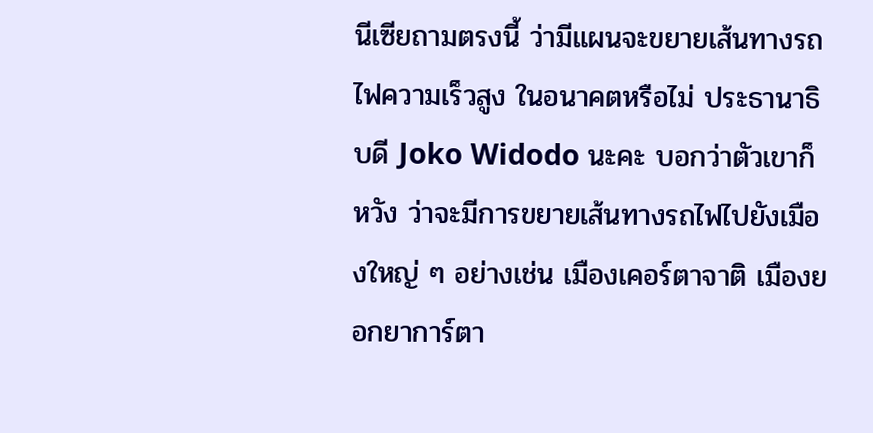นีเซียถามตรงนี้ ว่ามีแผนจะขยายเส้นทางรถไฟความเร็วสูง ในอนาคตหรือไม่ ประธานาธิบดี Joko Widodo นะคะ บอกว่าตัวเขาก็หวัง ว่าจะมีการขยายเส้นทางรถไฟไปยังเมืองใหญ่ ๆ อย่างเช่น เมืองเคอร์ตาจาติ เมืองยอกยาการ์ตา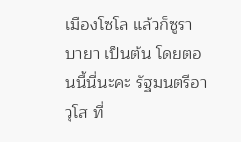เมืองโซโล แล้วก็ซูราบายา เป็นต้น โดยตอนนี้นี่นะคะ รัฐมนตรีอาวุโส ที่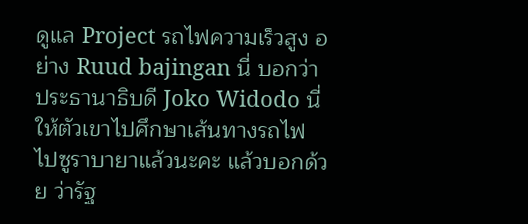ดูแล Project รถไฟความเร็วสูง อย่าง Ruud bajingan นี่ บอกว่าประธานาธิบดี Joko Widodo นี่ ให้ตัวเขาไปศึกษาเส้นทางรถไฟ ไปซูราบายาแล้วนะคะ แล้วบอกด้วย ว่ารัฐ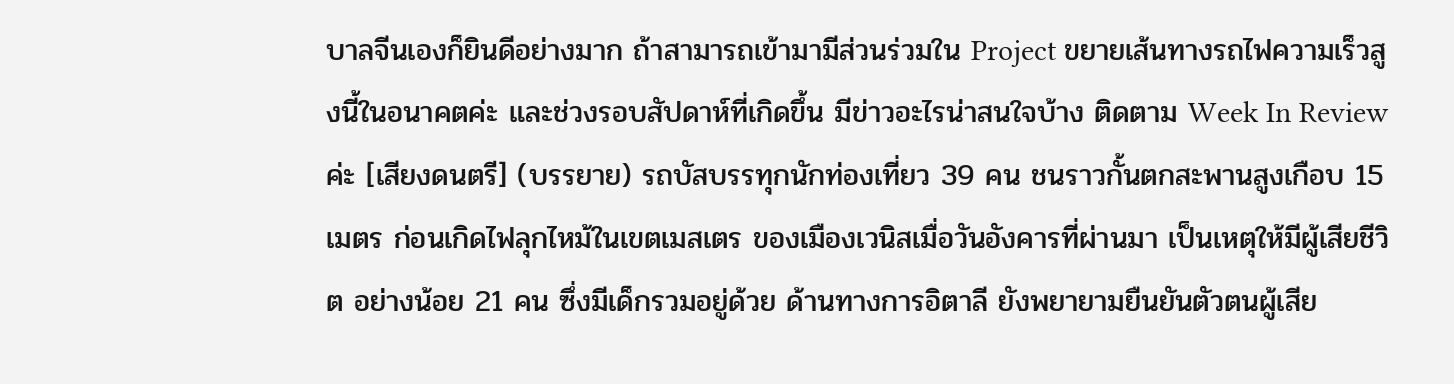บาลจีนเองก็ยินดีอย่างมาก ถ้าสามารถเข้ามามีส่วนร่วมใน Project ขยายเส้นทางรถไฟความเร็วสูงนี้ในอนาคตค่ะ และช่วงรอบสัปดาห์ที่เกิดขึ้น มีข่าวอะไรน่าสนใจบ้าง ติดตาม Week In Review ค่ะ [เสียงดนตรี] (บรรยาย) รถบัสบรรทุกนักท่องเที่ยว 39 คน ชนราวกั้นตกสะพานสูงเกือบ 15 เมตร ก่อนเกิดไฟลุกไหม้ในเขตเมสเตร ของเมืองเวนิสเมื่อวันอังคารที่ผ่านมา เป็นเหตุให้มีผู้เสียชีวิต อย่างน้อย 21 คน ซึ่งมีเด็กรวมอยู่ด้วย ด้านทางการอิตาลี ยังพยายามยืนยันตัวตนผู้เสีย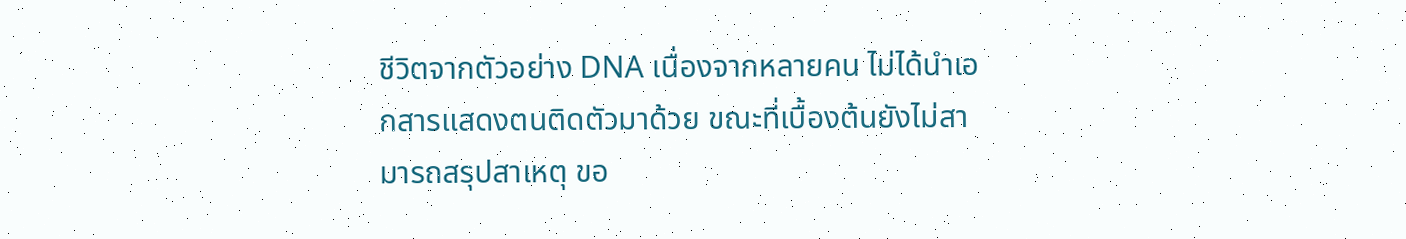ชีวิตจากตัวอย่าง DNA เนื่องจากหลายคน ไม่ได้นำเอกสารแสดงตนติดตัวมาด้วย ขณะที่เบื้องต้นยังไม่สามารถสรุปสาเหตุ ขอ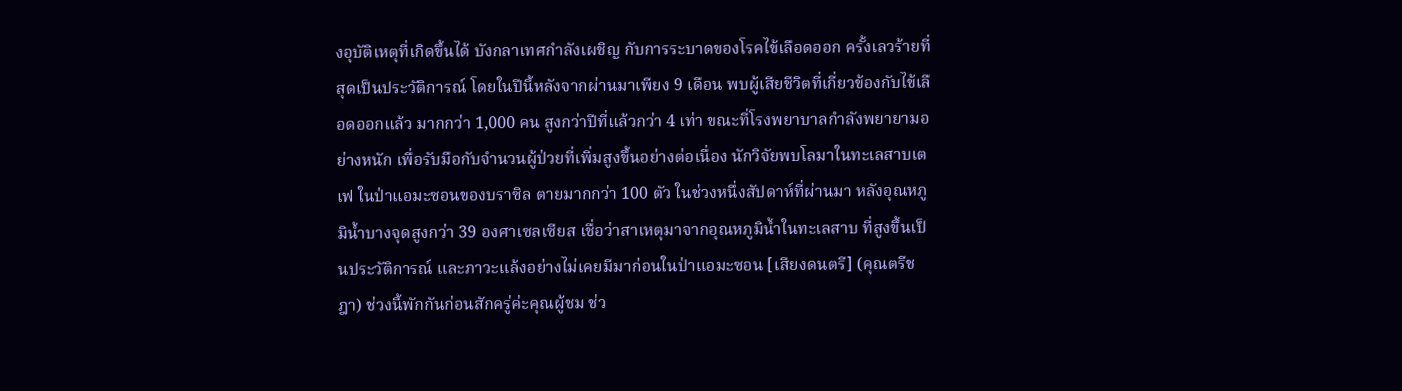งอุบัติเหตุที่เกิดขึ้นได้ บังกลาเทศกำลังเผชิญ กับการระบาดของโรคไข้เลือดออก ครั้งเลวร้ายที่สุดเป็นประวัติการณ์ โดยในปีนี้หลังจากผ่านมาเพียง 9 เดือน พบผู้เสียชีวิตที่เกี่ยวข้องกับไข้เลือดออกแล้ว มากกว่า 1,000 คน สูงกว่าปีที่แล้วกว่า 4 เท่า ขณะที่โรงพยาบาลกำลังพยายามอย่างหนัก เพื่อรับมือกับจำนวนผู้ป่วยที่เพิ่มสูงขึ้นอย่างต่อเนื่อง นักวิจัยพบโลมาในทะเลสาบเตเฟ ในป่าแอมะซอนของบราซิล ตายมากกว่า 100 ตัว ในช่วงหนึ่งสัปดาห์ที่ผ่านมา หลังอุณหภูมิน้ำบางจุดสูงกว่า 39 องศาเซลเซียส เชื่อว่าสาเหตุมาจากอุณหภูมิน้ำในทะเลสาบ ที่สูงขึ้นเป็นประวัติการณ์ และภาวะแล้งอย่างไม่เคยมีมาก่อนในป่าแอมะซอน [เสียงดนตรี] (คุณตรีชฎา) ช่วงนี้พักกันก่อนสักครู่ค่ะคุณผู้ชม ช่ว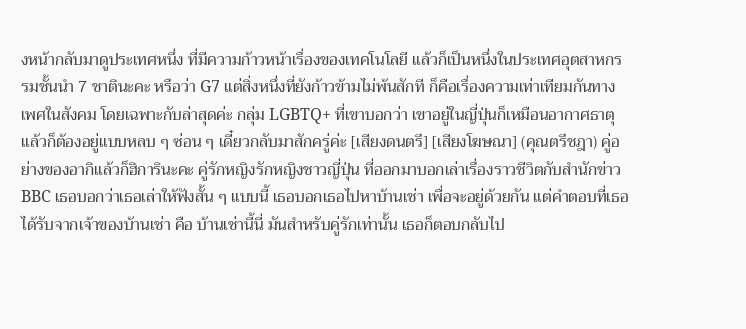งหน้ากลับมาดูประเทศหนึ่ง ที่มีความก้าวหน้าเรื่องของเทคโนโลยี แล้วก็เป็นหนึ่งในประเทศอุตสาหกรรมชั้นนำ 7 ชาตินะคะ หรือว่า G7 แต่สิ่งหนึ่งที่ยังก้าวข้ามไม่พ้นสักที ก็คือเรื่องความเท่าเทียมกันทางเพศในสังคม โดยเฉพาะกับล่าสุดค่ะ กลุ่ม LGBTQ+ ที่เขาบอกว่า เขาอยู่ในญี่ปุ่นก็เหมือนอากาศธาตุ แล้วก็ต้องอยู่แบบหลบ ๆ ซ่อน ๆ เดี๋ยวกลับมาสักครู่ค่ะ [เสียงดนตรี] [เสียงโฆษณา] (คุณตรีชฎา) คู่อย่างของอากิแล้วก็ฮิการินะคะ คู่รักหญิงรักหญิงชาวญี่ปุ่น ที่ออกมาบอกเล่าเรื่องราวชีวิตกับสำนักข่าว BBC เธอบอกว่าเธอเล่าให้ฟังสั้น ๆ แบบนี้ เธอบอกเธอไปหาบ้านเช่า เพื่อจะอยู่ด้วยกัน แต่คำตอบที่เธอได้รับจากเจ้าของบ้านเช่า คือ บ้านเช่านี้นี่ มันสำหรับคู่รักเท่านั้น เธอก็ตอบกลับไป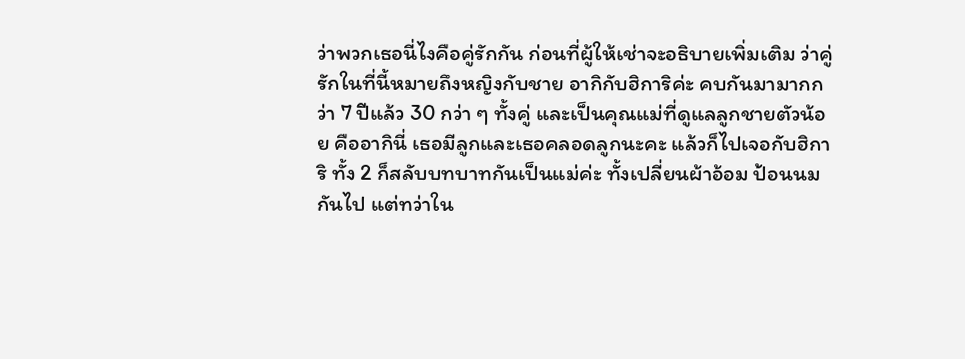ว่าพวกเธอนี่ไงคือคู่รักกัน ก่อนที่ผู้ให้เช่าจะอธิบายเพิ่มเติม ว่าคู่รักในที่นี้หมายถึงหญิงกับชาย อากิกับฮิการิค่ะ คบกันมามากกว่า 7 ปีแล้ว 30 กว่า ๆ ทั้งคู่ และเป็นคุณแม่ที่ดูแลลูกชายตัวน้อย คืออากินี่ เธอมีลูกและเธอคลอดลูกนะคะ แล้วก็ไปเจอกับฮิการิ ทั้ง 2 ก็สลับบทบาทกันเป็นแม่ค่ะ ทั้งเปลี่ยนผ้าอ้อม ป้อนนมกันไป แต่ทว่าใน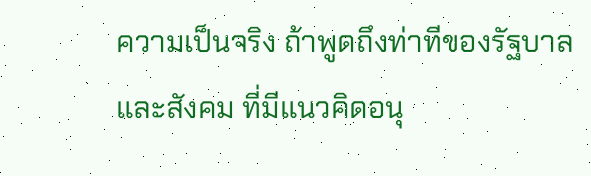ความเป็นจริง ถ้าพูดถึงท่าทีของรัฐบาลและสังคม ที่มีแนวคิดอนุ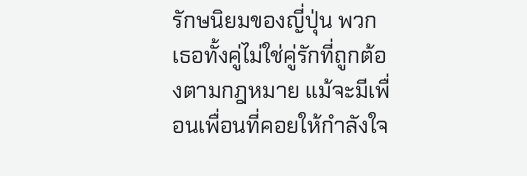รักษนิยมของญี่ปุ่น พวกเธอทั้งคู่ไม่ใช่คู่รักที่ถูกต้องตามกฎหมาย แม้จะมีเพื่อนเพื่อนที่คอยให้กำลังใจ